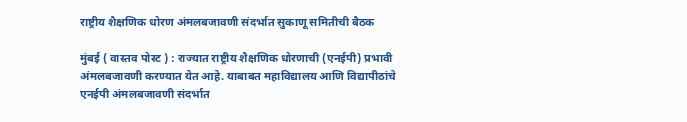राष्ट्रीय शैक्षणिक धोरण अंमलबजावणी संदर्भात सुकाणू समितीची बैठक

मुंबई ( वास्तव पोस्ट ) : राज्यात राष्ट्रीय शैक्षणिक धोरणाची (एनईपी) प्रभावी अंमलबजावणी करण्यात येत आहे. याबाबत महाविद्यालय आणि विद्यापीठांचे एनईपी अंमलबजावणी संदर्भात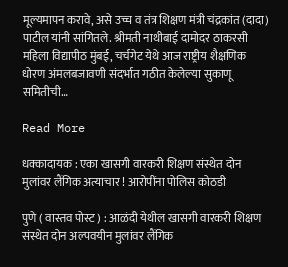मूल्यमापन करावे, असे उच्च व तंत्र शिक्षण मंत्री चंद्रकांत (दादा) पाटील यांनी सांगितले. श्रीमती नाथीबाई दामोदर ठाकरसी महिला विद्यापीठ मुंबई, चर्चगेट येथे आज राष्ट्रीय शैक्षणिक धोरण अंमलबजावणी संदर्भात गठीत केलेल्या सुकाणू समितीची…

Read More

धक्कादायक : एका खासगी वारकरी शिक्षण संस्थेत दोन मुलांवर लैंगिक अत्याचार ! आरोपींना पोलिस कोठडी

पुणे ( वास्तव पोस्ट ) : आळंदी येथील खासगी वारकरी शिक्षण संस्थेत दोन अल्पवयीन मुलांवर लैंगिक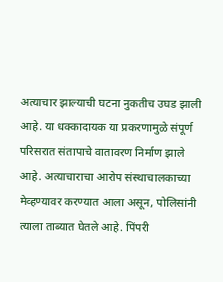अत्याचार झाल्याची घटना नुकतीच उघड झाली आहे. या धक्कादायक या प्रकरणामुळे संपूर्ण परिसरात संतापाचे वातावरण निर्माण झाले आहे. अत्याचाराचा आरोप संस्थाचालकाच्या मेव्हण्यावर करण्यात आला असून, पोलिसांनी त्याला ताब्यात घेतले आहे. पिंपरी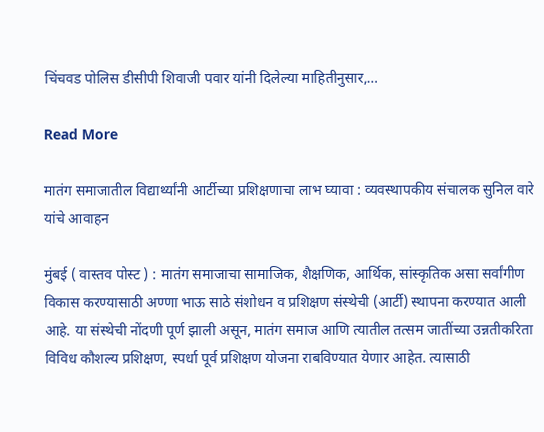चिंचवड पोलिस डीसीपी शिवाजी पवार यांनी दिलेल्या माहितीनुसार,…

Read More

मातंग समाजातील विद्यार्थ्यांनी आर्टीच्या प्रशिक्षणाचा लाभ घ्यावा : व्यवस्थापकीय संचालक सुनिल वारे यांचे आवाहन

मुंबई ( वास्तव पोस्ट ) : मातंग समाजाचा सामाजिक, शैक्षणिक, आर्थिक, सांस्कृतिक असा सर्वांगीण विकास करण्यासाठी अण्णा भाऊ साठे संशोधन व प्रशिक्षण संस्थेची (आर्टी) स्थापना करण्यात आली आहे. या संस्थेची नोंदणी पूर्ण झाली असून, मातंग समाज आणि त्यातील तत्सम जातींच्या उन्नतीकरिता विविध कौशल्य प्रशिक्षण, स्पर्धा पूर्व प्रशिक्षण योजना राबविण्यात येणार आहेत. त्यासाठी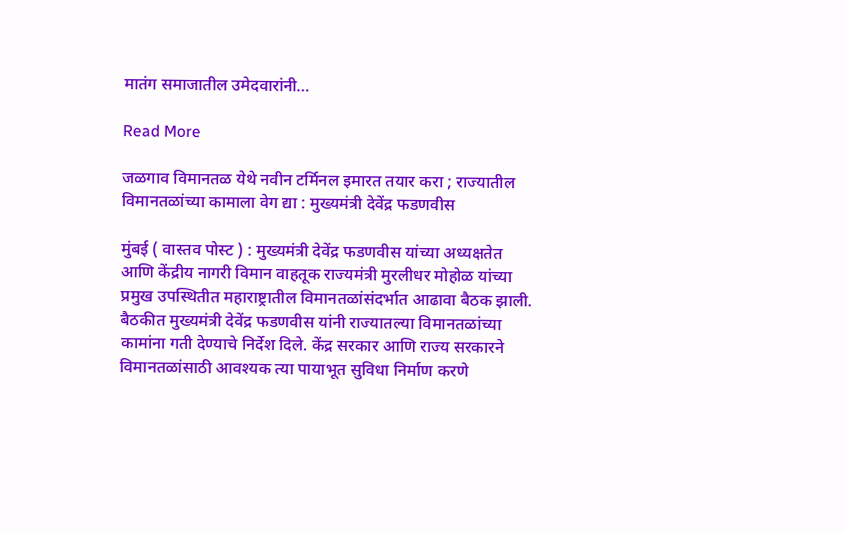मातंग समाजातील उमेदवारांनी…

Read More

जळगाव विमानतळ येथे नवीन टर्मिनल इमारत तयार करा ; राज्यातील विमानतळांच्या कामाला वेग द्या : मुख्यमंत्री देवेंद्र फडणवीस

मुंबई ( वास्तव पोस्ट ) : मुख्यमंत्री देवेंद्र फडणवीस यांच्या अध्यक्षतेत आणि केंद्रीय नागरी विमान वाहतूक राज्यमंत्री मुरलीधर मोहोळ यांच्या प्रमुख उपस्थितीत महाराष्ट्रातील विमानतळांसंदर्भात आढावा बैठक झाली. बैठकीत मुख्यमंत्री देवेंद्र फडणवीस यांनी राज्यातल्या विमानतळांच्या कामांना गती देण्याचे निर्देश दिले. केंद्र सरकार आणि राज्य सरकारने विमानतळांसाठी आवश्यक त्या पायाभूत सुविधा निर्माण करणे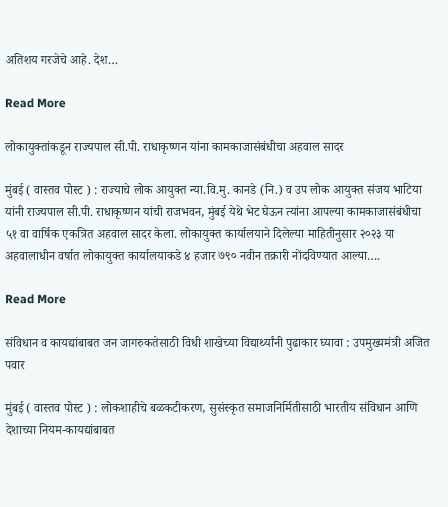अतिशय गरजेचे आहे. देश…

Read More

लोकायुक्तांकडून राज्यपाल सी.पी. राधाकृष्णन यांना कामकाजासंबंधीचा अहवाल सादर

मुंबई ( वास्तव पोस्ट ) : राज्याचे लोक आयुक्त न्या.वि.मु. कानडे (नि.) व उप लोक आयुक्त संजय भाटिया यांनी राज्यपाल सी.पी. राधाकृष्णन यांची राजभवन, मुंबई येथे भेट घेऊन त्यांना आपल्या कामकाजासंबंधीचा ५१ वा वार्षिक एकत्रित अहवाल सादर केला. लोकायुक्त कार्यालयाने दिलेल्या माहितीनुसार २०२३ या अहवालाधीन वर्षात लोकायुक्त कार्यालयाकडे ४ हजार ७९० नवीन तक्रारी नोंदविण्यात आल्या….

Read More

संविधान व कायद्यांबाबत जन जागरुकतेसाठी विधी शाखेच्या विद्यार्थ्यांनी पुढाकार घ्यावा : उपमुख्यमंत्री अजित पवार

मुंबई ( वास्तव पोस्ट ) : लोकशाहीचे बळकटीकरण, सुसंस्कृत समाजनिर्मितीसाठी भारतीय संविधान आणि देशाच्या नियम-कायद्यांबाबत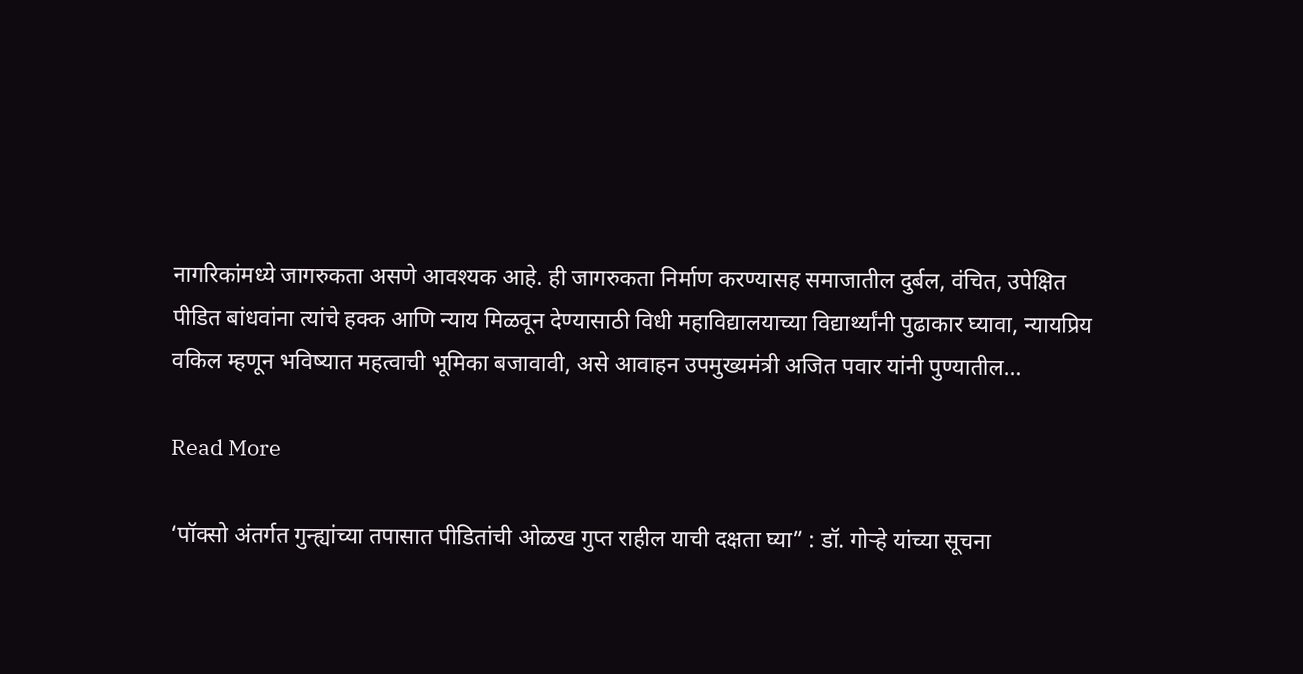नागरिकांमध्ये जागरुकता असणे आवश्यक आहे. ही जागरुकता निर्माण करण्यासह समाजातील दुर्बल, वंचित, उपेक्षित पीडित बांधवांना त्यांचे हक्क आणि न्याय मिळवून देण्यासाठी विधी महाविद्यालयाच्या विद्यार्थ्यांनी पुढाकार घ्यावा, न्यायप्रिय वकिल म्हणून भविष्यात महत्वाची भूमिका बजावावी, असे आवाहन उपमुख्यमंत्री अजित पवार यांनी पुण्यातील…

Read More

‘पॉक्सो अंतर्गत गुन्ह्यांच्या तपासात पीडितांची ओळख गुप्त राहील याची दक्षता घ्या” : डॉ. गोऱ्हे यांच्या सूचना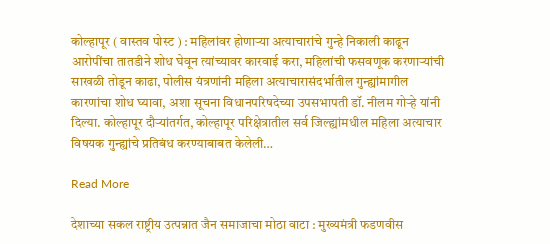कोल्हापूर ( वास्तव पोस्ट ) : महिलांवर होणाऱ्या अत्याचारांचे गुन्हे निकाली काढून आरोपींचा तातडीने शोध घेवून त्यांच्यावर कारवाई करा, महिलांची फसवणूक करणाऱ्यांची साखळी तोडून काढा, पोलीस यंत्रणांनी महिला अत्याचारासंदर्भातील गुन्ह्यांमागील कारणांचा शोध घ्यावा, अशा सूचना विधानपरिषदेच्या उपसभापती डॉ. नीलम गोऱ्हे यांनी दिल्या. कोल्हापूर दौऱ्यांतर्गत, कोल्हापूर परिक्षेत्रातील सर्व जिल्ह्यांमधील महिला अत्याचार विषयक गुन्ह्यांचे प्रतिबंध करण्याबाबत केलेली…

Read More

देशाच्या सकल राष्ट्रीय उत्पन्नात जैन समाजाचा मोठा वाटा : मुख्यमंत्री फडणवीस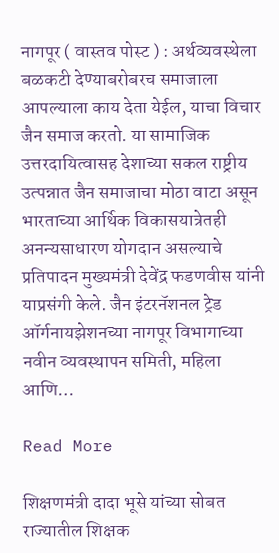नागपूर ( वास्तव पोस्ट ) : अर्थव्यवस्थेला बळकटी देण्याबरोबरच समाजाला आपल्याला काय देता येईल, याचा विचार जैन समाज करतो. या सामाजिक उत्तरदायित्वासह देशाच्या सकल राष्ट्रीय उत्पन्नात जैन समाजाचा मोठा वाटा असून भारताच्या आर्थिक विकासयात्रेतही अनन्यसाधारण योगदान असल्याचे प्रतिपादन मुख्यमंत्री देवेंद्र फडणवीस यांनी याप्रसंगी केले. जैन इंटरनॅशनल ट्रेड ऑर्गनायझेशनच्या नागपूर विभागाच्या नवीन व्यवस्थापन समिती, महिला आणि…

Read More

शिक्षणमंत्री दादा भूसे यांच्या सोबत राज्यातील शिक्षक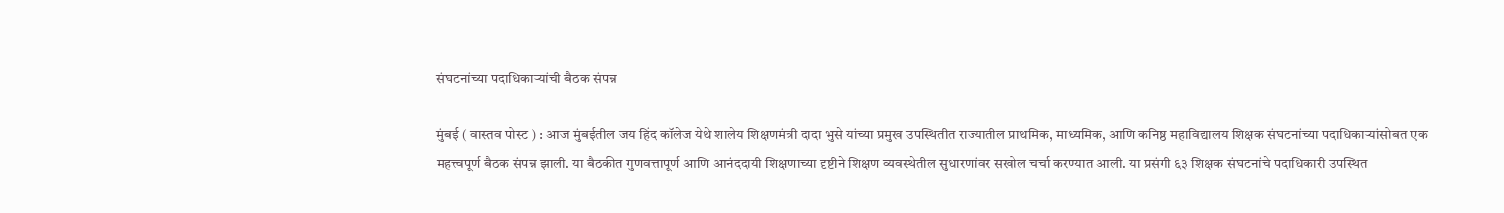संघटनांच्या पदाधिकाऱ्यांची बैठक संपन्न

मुंबई ( वास्तव पोस्ट ) : आज मुंबईतील जय हिंद कॉलेज येथे शालेय शिक्षणमंत्री दादा भुसे यांच्या प्रमुख उपस्थितीत राज्यातील प्राथमिक, माध्यमिक, आणि कनिष्ठ महाविद्यालय शिक्षक संघटनांच्या पदाधिकाऱ्यांसोबत एक महत्त्वपूर्ण बैठक संपन्न झाली. या बैठकीत गुणवत्तापूर्ण आणि आनंददायी शिक्षणाच्या दृष्टीने शिक्षण व्यवस्थेतील सुधारणांवर सखोल चर्चा करण्यात आली. या प्रसंगी ६३ शिक्षक संघटनांचे पदाधिकारी उपस्थित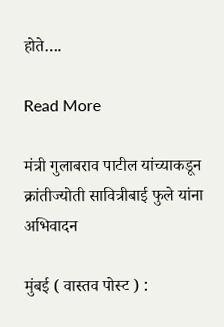होते….

Read More

मंत्री गुलाबराव पाटील यांच्याकडून क्रांतीज्योती सावित्रीबाई फुले यांना अभिवादन

मुंबई ( वास्तव पोस्ट ) :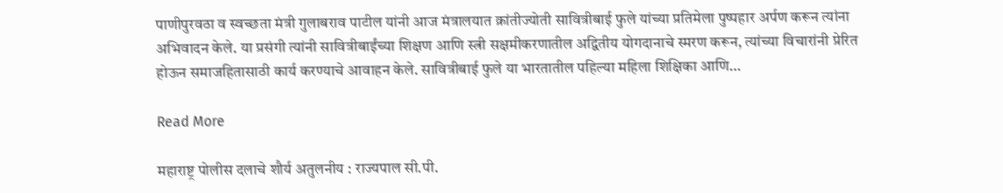पाणीपुरवठा व स्वच्छता मंत्री गुलाबराव पाटील यांनी आज मंत्रालयात क्रांतीज्योती सावित्रीबाई फुले यांच्या प्रतिमेला पुष्पहार अर्पण करून त्यांना अभिवादन केले. या प्रसंगी त्यांनी सावित्रीबाईंच्या शिक्षण आणि स्त्री सक्षमीकरणातील अद्वितीय योगदानाचे स्मरण करून, त्यांच्या विचारांनी प्रेरित होऊन समाजहितासाठी कार्य करण्याचे आवाहन केले. सावित्रीबाई फुले या भारतातील पहिल्या महिला शिक्षिका आणि…

Read More

महाराष्ट्र पोलीस दलाचे शौर्य अतुलनीय : राज्यपाल सी.पी.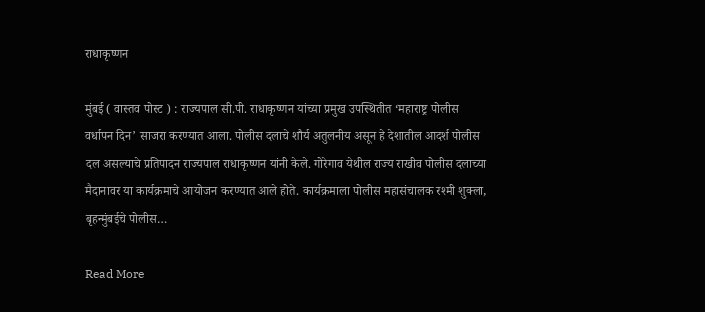राधाकृष्णन

मुंबई ( वास्तव पोस्ट ) : राज्यपाल सी.पी. राधाकृष्णन यांच्या प्रमुख उपस्थितीत ‘महाराष्ट्र पोलीस वर्धापन दिन’ साजरा करण्यात आला. पोलीस दलाचे शौर्य अतुलनीय असून हे देशातील आदर्श पोलीस दल असल्याचे प्रतिपादन राज्यपाल राधाकृष्णन यांनी केले. गोरेगाव येथील राज्य राखीव पोलीस दलाच्या मैदानावर या कार्यक्रमाचे आयोजन करण्यात आले होते. कार्यक्रमाला पोलीस महासंचालक रश्मी शुक्ला, बृहन्मुंबईचे पोलीस…

Read More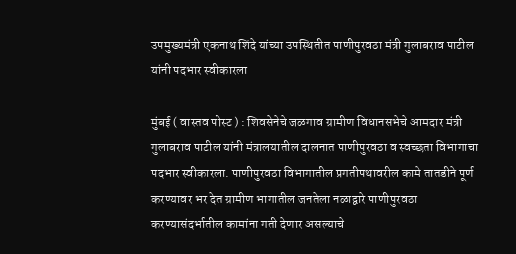उपमुख्यमंत्री एकनाथ शिंदे यांच्या उपस्थितीत पाणीपुरवठा मंत्री गुलाबराव पाटील यांनी पदभार स्वीकारला

मुंबई ( वास्तव पोस्ट ) : शिवसेनेचे जळगाव ग्रामीण विधानसभेचे आमदार मंत्री गुलाबराव पाटील यांनी मंत्रालयातील दालनात पाणीपुरवठा व स्वच्छता विभागाचा पदभार स्वीकारला. पाणीपुरवठा विभागातील प्रगतीपथावरील कामे तातडीने पूर्ण करण्यावर भर देत ग्रामीण भागातील जनतेला नळाद्वारे पाणीपुरवठा करण्यासंदर्भातील कामांना गती देणार असल्याचे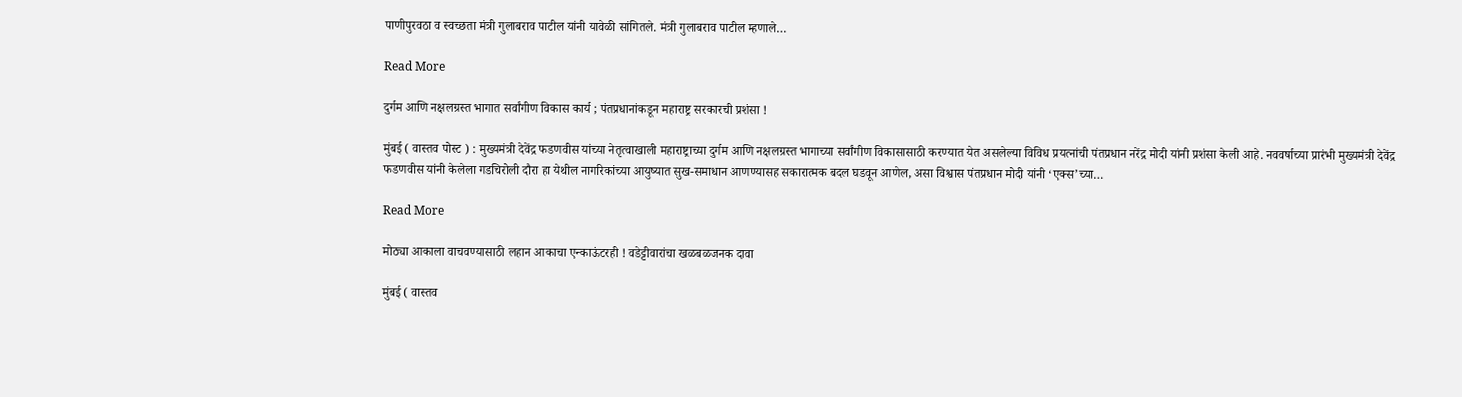पाणीपुरवठा व स्वच्छता मंत्री गुलाबराव पाटील यांनी यावेळी सांगितले. मंत्री गुलाबराव पाटील म्हणाले…

Read More

दुर्गम आणि नक्षलग्रस्त भागात सर्वांगीण विकास कार्य ; पंतप्रधानांकडून महाराष्ट्र सरकारची प्रशंसा !

मुंबई ( वास्तव पोस्ट ) : मुख्यमंत्री देवेंद्र फडणवीस यांच्या नेतृत्वाखाली महाराष्ट्राच्या दुर्गम आणि नक्षलग्रस्त भागाच्या सर्वांगीण विकासासाठी करण्यात येत असलेल्या विविध प्रयत्नांची पंतप्रधान नरेंद्र मोदी यांनी प्रशंसा केली आहे. नववर्षाच्या प्रारंभी मुख्यमंत्री देवेंद्र फडणवीस यांनी केलेला गडचिरोली दौरा हा येथील नागरिकांच्या आयुष्यात सुख-समाधान आणण्यासह सकारात्मक बदल घडवून आणेल, असा विश्वास पंतप्रधान मोदी यांनी ‘एक्स’च्या…

Read More

मोठ्या आकाला वाचवण्यासाठी लहान आकाचा एन्काऊंटरही ! वडेट्टीवारांचा खळबळजनक दावा

मुंबई ( वास्तव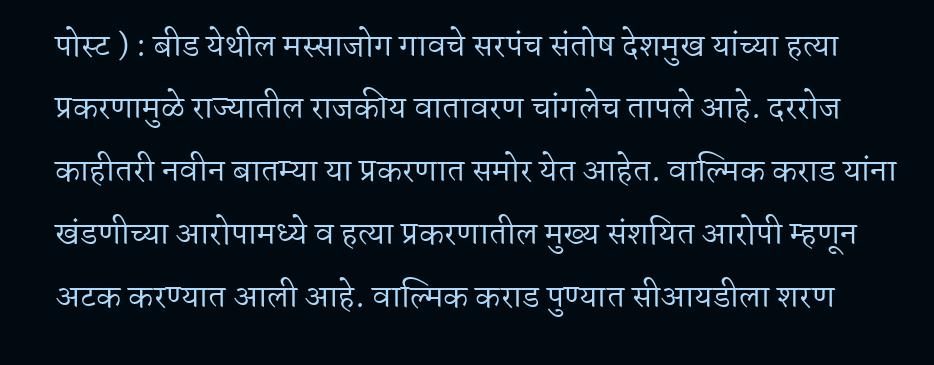पोस्ट ) : बीड येथील मस्साजोग गावचे सरपंच संतोष देशमुख यांच्या हत्या प्रकरणामुळे राज्यातील राजकीय वातावरण चांगलेच तापले आहे. दररोज काहीतरी नवीन बातम्या या प्रकरणात समोर येत आहेत. वाल्मिक कराड यांना खंडणीच्या आरोपामध्ये व हत्या प्रकरणातील मुख्य संशयित आरोपी म्हणून अटक करण्यात आली आहे. वाल्मिक कराड पुण्यात सीआयडीला शरण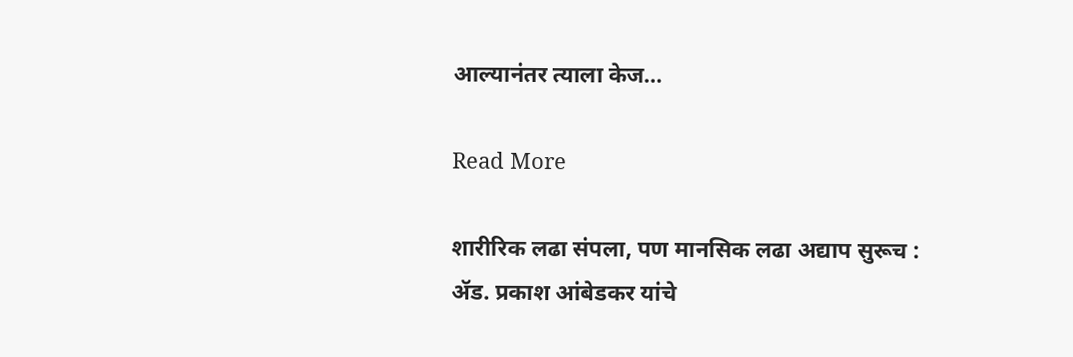आल्यानंतर त्याला केज…

Read More

शारीरिक लढा संपला, पण मानसिक लढा अद्याप सुरूच : ॲड. प्रकाश आंबेडकर यांचे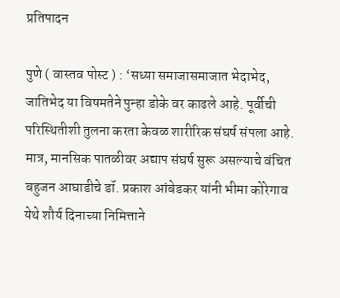प्रतिपादन

पुणे ( वास्तव पोस्ट ) : ‘सध्या समाजासमाजात भेदाभेद, जातिभेद या विषमतेने पुन्हा डोके वर काढले आहे. पूर्वीची परिस्थितीशी तुलना करता केवळ शारीरिक संघर्ष संपला आहे. मात्र, मानसिक पातळीवर अद्याप संघर्ष सुरू असल्याचे वंचित बहुजन आघाडीचे डॉ. प्रकाश आंबेडकर यांनी भीमा कोरेगाव येथे शौर्य दिनाच्या निमित्ताने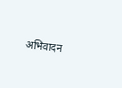अभिवादन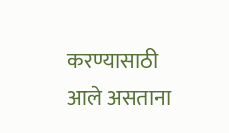करण्यासाठी आले असताना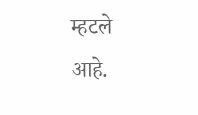म्हटले आहे.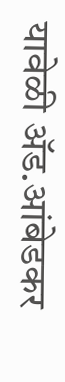यावेळी ॲड.आंबेडकर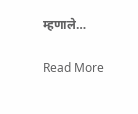म्हणाले…

Read More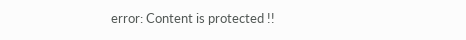error: Content is protected !!